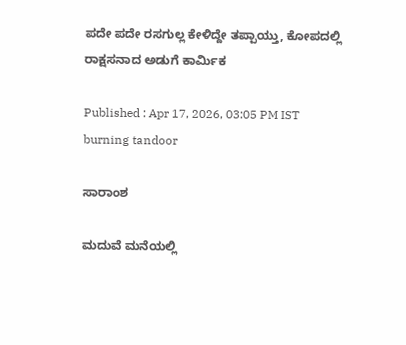ಪದೇ ಪದೇ ರಸಗುಲ್ಲ ಕೇಳಿದ್ದೇ ತಪ್ಪಾಯ್ತು, ಕೋಪದಲ್ಲಿ ರಾಕ್ಷಸನಾದ ಅಡುಗೆ ಕಾರ್ಮಿಕ

Published : Apr 17, 2026, 03:05 PM IST
burning tandoor

ಸಾರಾಂಶ

ಮದುವೆ ಮನೆಯಲ್ಲಿ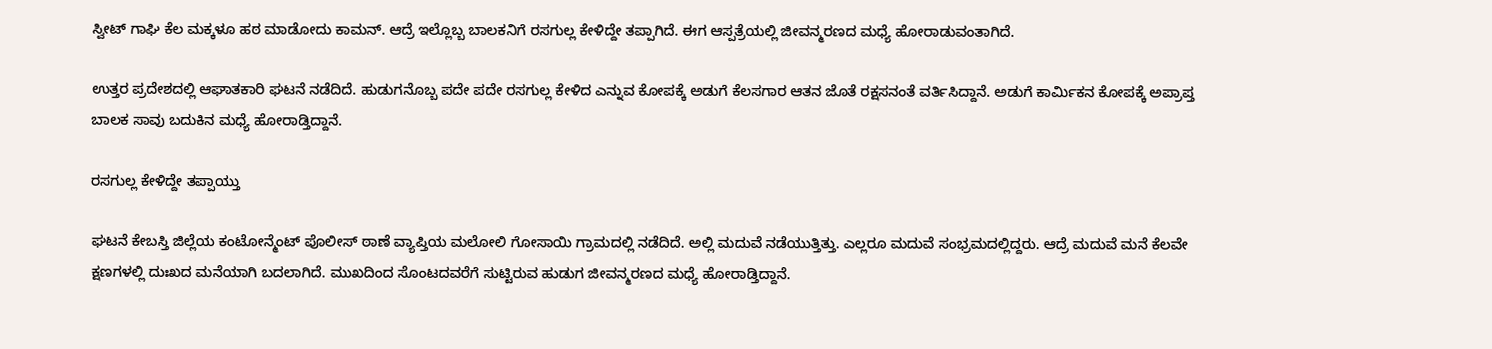ಸ್ವೀಟ್ ಗಾಘಿ ಕೆಲ ಮಕ್ಕಳೂ ಹಠ ಮಾಡೋದು ಕಾಮನ್. ಆದ್ರೆ ಇಲ್ಲೊಬ್ಬ ಬಾಲಕನಿಗೆ ರಸಗುಲ್ಲ ಕೇಳಿದ್ದೇ ತಪ್ಪಾಗಿದೆ. ಈಗ ಆಸ್ಪತ್ರೆಯಲ್ಲಿ ಜೀವನ್ಮರಣದ ಮಧ್ಯೆ ಹೋರಾಡುವಂತಾಗಿದೆ.

ಉತ್ತರ ಪ್ರದೇಶದಲ್ಲಿ ಆಘಾತಕಾರಿ ಘಟನೆ ನಡೆದಿದೆ. ಹುಡುಗನೊಬ್ಬ ಪದೇ ಪದೇ ರಸಗುಲ್ಲ ಕೇಳಿದ ಎನ್ನುವ ಕೋಪಕ್ಕೆ ಅಡುಗೆ ಕೆಲಸಗಾರ ಆತನ ಜೊತೆ ರಕ್ಷಸನಂತೆ ವರ್ತಿಸಿದ್ದಾನೆ. ಅಡುಗೆ ಕಾರ್ಮಿಕನ ಕೋಪಕ್ಕೆ ಅಪ್ರಾಪ್ತ ಬಾಲಕ ಸಾವು ಬದುಕಿನ ಮಧ್ಯೆ ಹೋರಾಡ್ತಿದ್ದಾನೆ.

ರಸಗುಲ್ಲ ಕೇಳಿದ್ದೇ ತಪ್ಪಾಯ್ತು

ಘಟನೆ ಕೇಬಸ್ತಿ ಜಿಲ್ಲೆಯ ಕಂಟೋನ್ಮೆಂಟ್ ಪೊಲೀಸ್ ಠಾಣೆ ವ್ಯಾಪ್ತಿಯ ಮಲೋಲಿ ಗೋಸಾಯಿ ಗ್ರಾಮದಲ್ಲಿ ನಡೆದಿದೆ. ಅಲ್ಲಿ ಮದುವೆ ನಡೆಯುತ್ತಿತ್ತು. ಎಲ್ಲರೂ ಮದುವೆ ಸಂಭ್ರಮದಲ್ಲಿದ್ದರು. ಆದ್ರೆ ಮದುವೆ ಮನೆ ಕೆಲವೇ ಕ್ಷಣಗಳಲ್ಲಿ ದುಃಖದ ಮನೆಯಾಗಿ ಬದಲಾಗಿದೆ. ಮುಖದಿಂದ ಸೊಂಟದವರೆಗೆ ಸುಟ್ಟಿರುವ ಹುಡುಗ ಜೀವನ್ಮರಣದ ಮಧ್ಯೆ ಹೋರಾಡ್ತಿದ್ದಾನೆ.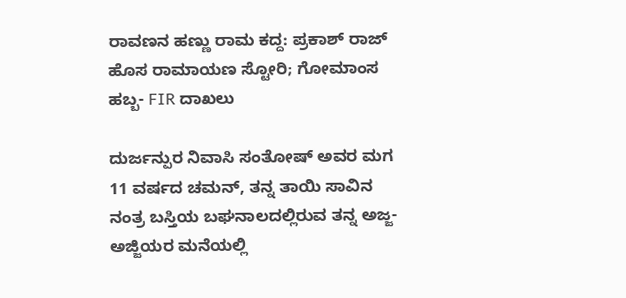ರಾವಣನ ಹಣ್ಣು ರಾಮ ಕದ್ದ: ಪ್ರಕಾಶ್ ರಾಜ್ ಹೊಸ ರಾಮಾಯಣ ಸ್ಟೋರಿ; ಗೋಮಾಂಸ ಹಬ್ಬ- FIR ದಾಖಲು

ದುರ್ಜನ್ಪುರ ನಿವಾಸಿ ಸಂತೋಷ್ ಅವರ ಮಗ 11 ವರ್ಷದ ಚಮನ್, ತನ್ನ ತಾಯಿ ಸಾವಿನ ನಂತ್ರ ಬಸ್ತಿಯ ಬಘನಾಲದಲ್ಲಿರುವ ತನ್ನ ಅಜ್ಜ-ಅಜ್ಜಿಯರ ಮನೆಯಲ್ಲಿ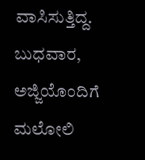ವಾಸಿಸುತ್ತಿದ್ದ. ಬುಧವಾರ, ಅಜ್ಜಿಯೊಂದಿಗೆ ಮಲೋಲಿ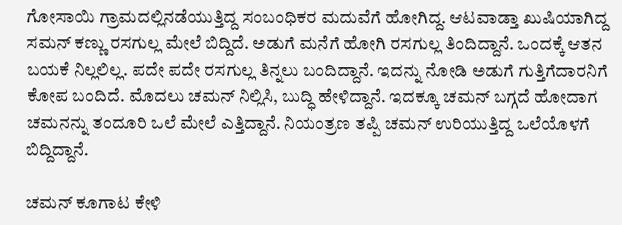ಗೋಸಾಯಿ ಗ್ರಾಮದಲ್ಲಿನಡೆಯುತ್ತಿದ್ದ ಸಂಬಂಧಿಕರ ಮದುವೆಗೆ ಹೋಗಿದ್ದ. ಆಟವಾಡ್ತಾ ಖುಷಿಯಾಗಿದ್ದ ಸಮನ್ ಕಣ್ಣು ರಸಗುಲ್ಲ ಮೇಲೆ ಬಿದ್ದಿದೆ. ಅಡುಗೆ ಮನೆಗೆ ಹೋಗಿ ರಸಗುಲ್ಲ ತಿಂದಿದ್ದಾನೆ. ಒಂದಕ್ಕೆ ಆತನ ಬಯಕೆ ನಿಲ್ಲಲಿಲ್ಲ. ಪದೇ ಪದೇ ರಸಗುಲ್ಲ ತಿನ್ನಲು ಬಂದಿದ್ದಾನೆ. ಇದನ್ನು ನೋಡಿ ಅಡುಗೆ ಗುತ್ತಿಗೆದಾರನಿಗೆ ಕೋಪ ಬಂದಿದೆ. ಮೊದಲು ಚಮನ್ ನಿಲ್ಲಿಸಿ, ಬುದ್ಧಿ ಹೇಳಿದ್ದಾನೆ. ಇದಕ್ಕೂ ಚಮನ್ ಬಗ್ಗದೆ ಹೋದಾಗ ಚಮನನ್ನು ತಂದೂರಿ ಒಲೆ ಮೇಲೆ ಎತ್ತಿದ್ದಾನೆ. ನಿಯಂತ್ರಣ ತಪ್ಪಿ ಚಮನ್ ಉರಿಯುತ್ತಿದ್ದ ಒಲೆಯೊಳಗೆ ಬಿದ್ದಿದ್ದಾನೆ.

ಚಮನ್ ಕೂಗಾಟ ಕೇಳಿ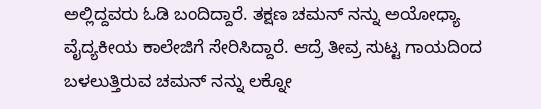ಅಲ್ಲಿದ್ದವರು ಓಡಿ ಬಂದಿದ್ದಾರೆ. ತಕ್ಷಣ ಚಮನ್ ನನ್ನು ಅಯೋಧ್ಯಾ ವೈದ್ಯಕೀಯ ಕಾಲೇಜಿಗೆ ಸೇರಿಸಿದ್ದಾರೆ. ಆದ್ರೆ ತೀವ್ರ ಸುಟ್ಟ ಗಾಯದಿಂದ ಬಳಲುತ್ತಿರುವ ಚಮನ್ ನನ್ನು ಲಕ್ನೋ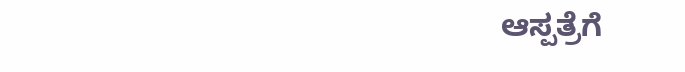ಆಸ್ಪತ್ರೆಗೆ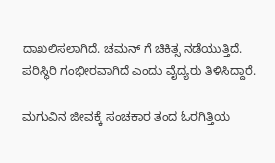ದಾಖಲಿಸಲಾಗಿದೆ. ಚಮನ್ ಗೆ ಚಿಕಿತ್ಸ ನಡೆಯುತ್ತಿದೆ. ಪರಿಸ್ಥಿರಿ ಗಂಭೀರವಾಗಿದೆ ಎಂದು ವೈದ್ಯರು ತಿಳಿಸಿದ್ದಾರೆ.

ಮಗುವಿನ ಜೀವಕ್ಕೆ ಸಂಚಕಾರ ತಂದ ಓರಗಿತ್ತಿಯ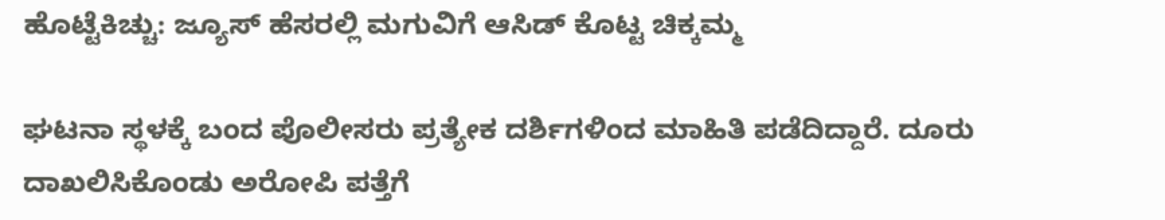ಹೊಟ್ಟೆಕಿಚ್ಚು: ಜ್ಯೂಸ್ ಹೆಸರಲ್ಲಿ ಮಗುವಿಗೆ ಆಸಿಡ್ ಕೊಟ್ಟ ಚಿಕ್ಕಮ್ಮ

ಘಟನಾ ಸ್ಥಳಕ್ಕೆ ಬಂದ ಪೊಲೀಸರು ಪ್ರತ್ಯೇಕ ದರ್ಶಿಗಳಿಂದ ಮಾಹಿತಿ ಪಡೆದಿದ್ದಾರೆ. ದೂರು ದಾಖಲಿಸಿಕೊಂಡು ಅರೋಪಿ ಪತ್ತೆಗೆ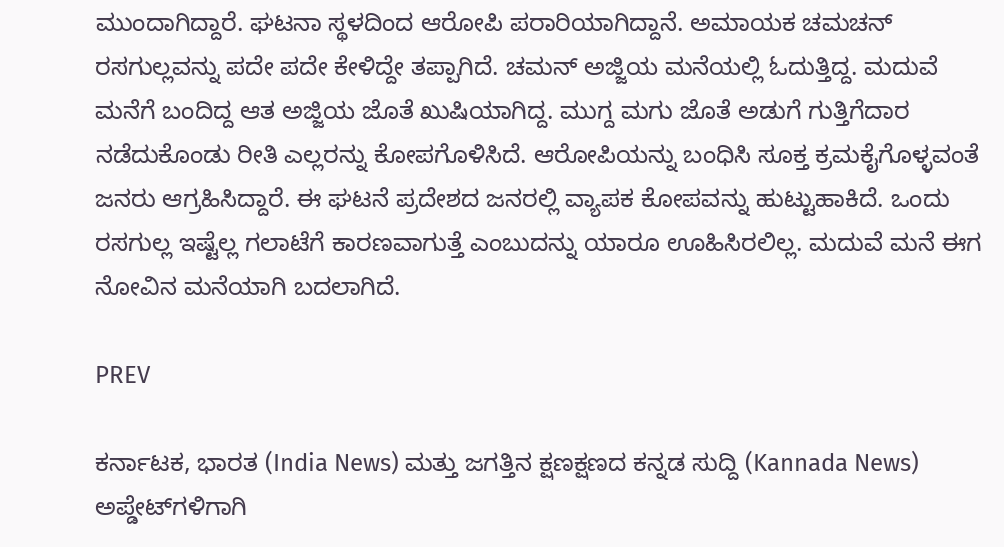ಮುಂದಾಗಿದ್ದಾರೆ. ಘಟನಾ ಸ್ಥಳದಿಂದ ಆರೋಪಿ ಪರಾರಿಯಾಗಿದ್ದಾನೆ. ಅಮಾಯಕ ಚಮಚನ್ ರಸಗುಲ್ಲವನ್ನು ಪದೇ ಪದೇ ಕೇಳಿದ್ದೇ ತಪ್ಪಾಗಿದೆ. ಚಮನ್ ಅಜ್ಜಿಯ ಮನೆಯಲ್ಲಿ ಓದುತ್ತಿದ್ದ. ಮದುವೆ ಮನೆಗೆ ಬಂದಿದ್ದ ಆತ ಅಜ್ಜಿಯ ಜೊತೆ ಖುಷಿಯಾಗಿದ್ದ. ಮುಗ್ದ ಮಗು ಜೊತೆ ಅಡುಗೆ ಗುತ್ತಿಗೆದಾರ ನಡೆದುಕೊಂಡು ರೀತಿ ಎಲ್ಲರನ್ನು ಕೋಪಗೊಳಿಸಿದೆ. ಆರೋಪಿಯನ್ನು ಬಂಧಿಸಿ ಸೂಕ್ತ ಕ್ರಮಕೈಗೊಳ್ಳವಂತೆ ಜನರು ಆಗ್ರಹಿಸಿದ್ದಾರೆ. ಈ ಘಟನೆ ಪ್ರದೇಶದ ಜನರಲ್ಲಿ ವ್ಯಾಪಕ ಕೋಪವನ್ನು ಹುಟ್ಟುಹಾಕಿದೆ. ಒಂದು ರಸಗುಲ್ಲ ಇಷ್ಟೆಲ್ಲ ಗಲಾಟೆಗೆ ಕಾರಣವಾಗುತ್ತೆ ಎಂಬುದನ್ನು ಯಾರೂ ಊಹಿಸಿರಲಿಲ್ಲ. ಮದುವೆ ಮನೆ ಈಗ ನೋವಿನ ಮನೆಯಾಗಿ ಬದಲಾಗಿದೆ.

PREV

ಕರ್ನಾಟಕ, ಭಾರತ (India News) ಮತ್ತು ಜಗತ್ತಿನ ಕ್ಷಣಕ್ಷಣದ ಕನ್ನಡ ಸುದ್ದಿ (Kannada News) ಅಪ್ಡೇಟ್‌ಗಳಿಗಾಗಿ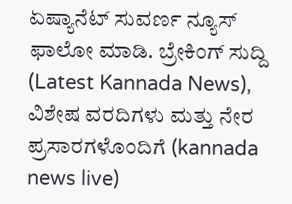ಏಷ್ಯಾನೆಟ್ ಸುವರ್ಣ ನ್ಯೂಸ್‌ ಫಾಲೋ ಮಾಡಿ. ಬ್ರೇಕಿಂಗ್ ಸುದ್ದಿ (Latest Kannada News), ವಿಶೇಷ ವರದಿಗಳು ಮತ್ತು ನೇರ ಪ್ರಸಾರಗಳೊಂದಿಗೆ (kannada news live)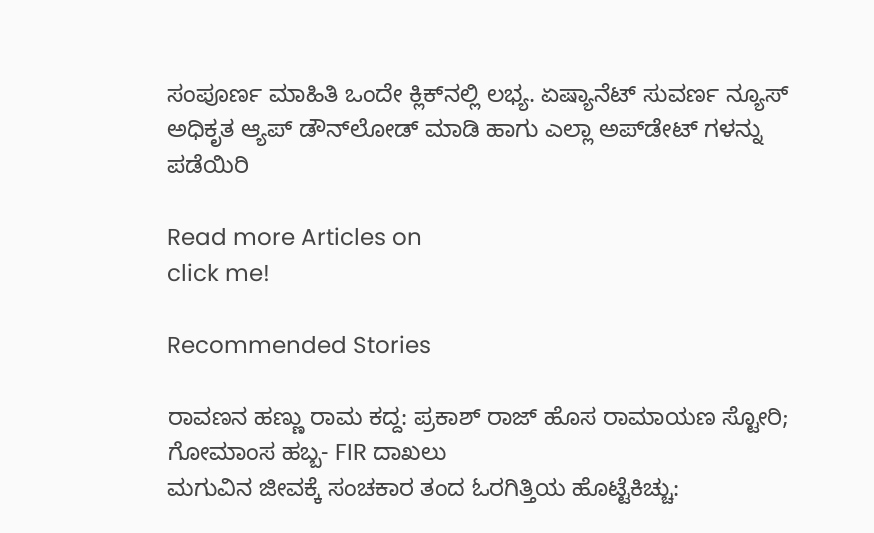ಸಂಪೂರ್ಣ ಮಾಹಿತಿ ಒಂದೇ ಕ್ಲಿಕ್‌ನಲ್ಲಿ ಲಭ್ಯ. ಏಷ್ಯಾನೆಟ್ ಸುವರ್ಣ ನ್ಯೂಸ್ ಅಧಿಕೃತ ಆ್ಯಪ್ ಡೌನ್‌ಲೋಡ್ ಮಾಡಿ ಹಾಗು ಎಲ್ಲಾ ಅಪ್‌ಡೇಟ್ ಗಳನ್ನು ಪಡೆಯಿರಿ

Read more Articles on
click me!

Recommended Stories

ರಾವಣನ ಹಣ್ಣು ರಾಮ ಕದ್ದ: ಪ್ರಕಾಶ್ ರಾಜ್ ಹೊಸ ರಾಮಾಯಣ ಸ್ಟೋರಿ; ಗೋಮಾಂಸ ಹಬ್ಬ- FIR ದಾಖಲು
ಮಗುವಿನ ಜೀವಕ್ಕೆ ಸಂಚಕಾರ ತಂದ ಓರಗಿತ್ತಿಯ ಹೊಟ್ಟೆಕಿಚ್ಚು: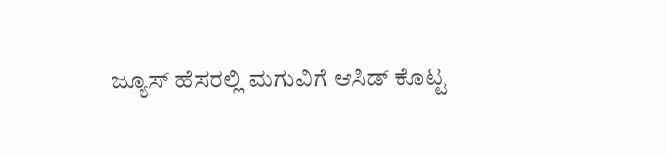ಜ್ಯೂಸ್ ಹೆಸರಲ್ಲಿ ಮಗುವಿಗೆ ಆಸಿಡ್ ಕೊಟ್ಟ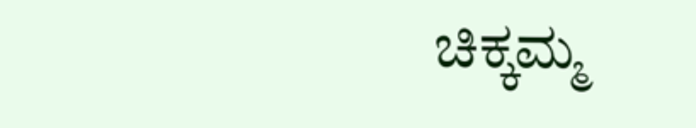ಚಿಕ್ಕಮ್ಮ